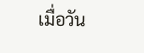เมื่อวัน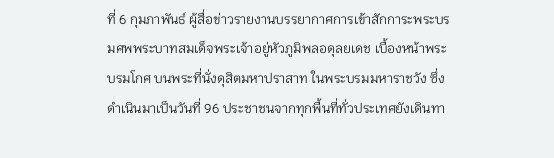ที่ 6 กุมภาพันธ์ ผู้สื่อข่าวรายงานบรรยากาศการเข้าสักการะพระบรมศพพระบาทสมเด็จพระเจ้าอยู่หัวภูมิพลอดุลยเดช เบื้องหน้าพระบรมโกศ บนพระที่นั่งดุสิตมหาปราสาท ในพระบรมมหาราชวัง ซึ่งดำเนินมาเป็นวันที่ 96 ประชาชนจากทุกพื้นที่ทั่วประเทศยังเดินทา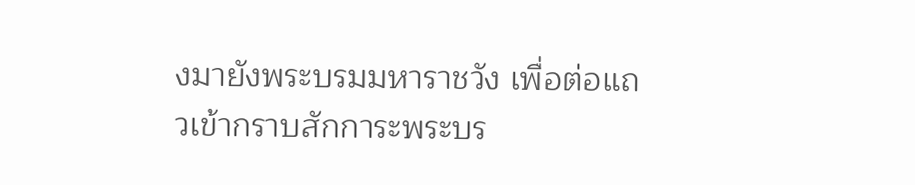งมายังพระบรมมหาราชวัง เพื่อต่อแถวเข้ากราบสักการะพระบร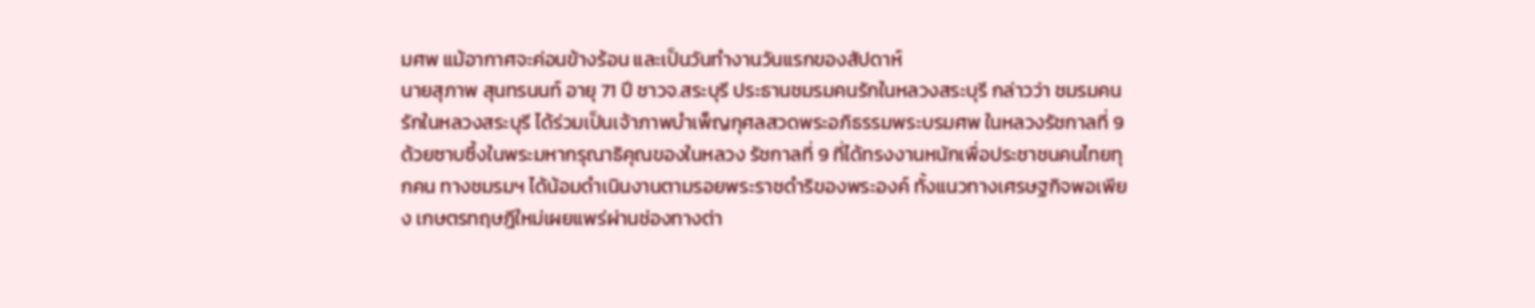มศพ แม้อากาศจะค่อนข้างร้อน และเป็นวันทำงานวันแรกของสัปดาห์
นายสุภาพ สุนทรนนท์ อายุ 71 ปี ชาวจ.สระบุรี ประธานชมรมคนรักในหลวงสระบุรี กล่าวว่า ชมรมคนรักในหลวงสระบุรี ได้ร่วมเป็นเจ้าภาพบำเพ็ญกุศลสวดพระอภิธรรมพระบรมศพ ในหลวงรัชกาลที่ 9 ด้วยซาบซึ้งในพระมหากรุณาธิคุณของในหลวง รัชกาลที่ 9 ที่ได้ทรงงานหนักเพื่อประชาชนคนไทยทุกคน ทางชมรมฯ ได้น้อมดำเนินงานตามรอยพระราชดำริของพระองค์ ทั้งแนวทางเศรษฐกิจพอเพียง เกษตรทฤษฎีใหม่เผยแพร่ผ่านช่องทางต่า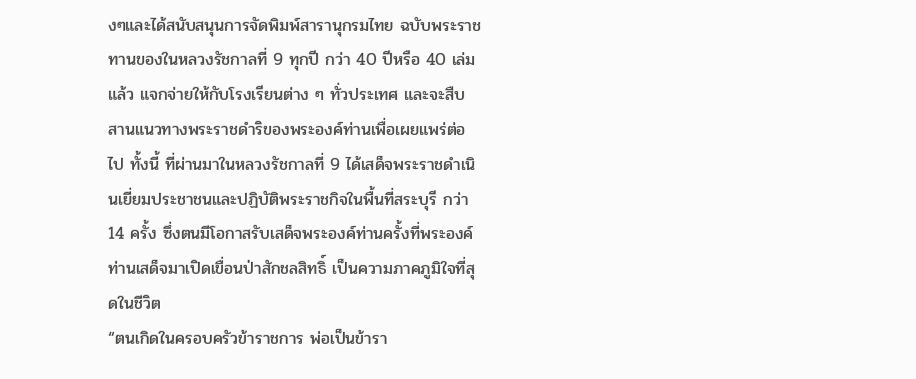งๆและได้สนับสนุนการจัดพิมพ์สารานุกรมไทย ฉบับพระราชทานของในหลวงรัชกาลที่ 9 ทุกปี กว่า 40 ปีหรือ 40 เล่มแล้ว แจกจ่ายให้กับโรงเรียนต่าง ๆ ทั่วประเทศ และจะสืบสานแนวทางพระราชดำริของพระองค์ท่านเพื่อเผยแพร่ต่อไป ทั้งนี้ ที่ผ่านมาในหลวงรัชกาลที่ 9 ได้เสด็จพระราชดำเนินเยี่ยมประชาชนและปฏิบัติพระราชกิจในพื้นที่สระบุรี กว่า 14 ครั้ง ซึ่งตนมีโอกาสรับเสด็จพระองค์ท่านครั้งที่พระองค์ท่านเสด็จมาเปิดเขื่อนป่าสักชลสิทธิ์ เป็นความภาคภูมิใจที่สุดในชีวิต
“ตนเกิดในครอบครัวข้าราชการ พ่อเป็นข้ารา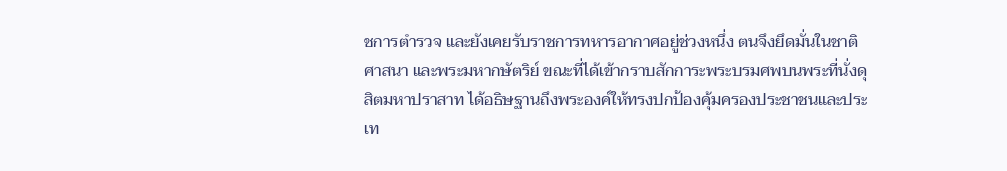ชการตำรวจ และยังเคยรับราชการทหารอากาศอยู่ช่วงหนึ่ง ตนจึงยึดมั่นในชาติ ศาสนา และพระมหากษัตริย์ ขณะที่ได้เข้ากราบสักการะพระบรมศพบนพระที่นั่งดุสิตมหาปราสาท ได้อธิษฐานถึงพระองค์ให้ทรงปกป้องคุ้มครองประชาชนและประเท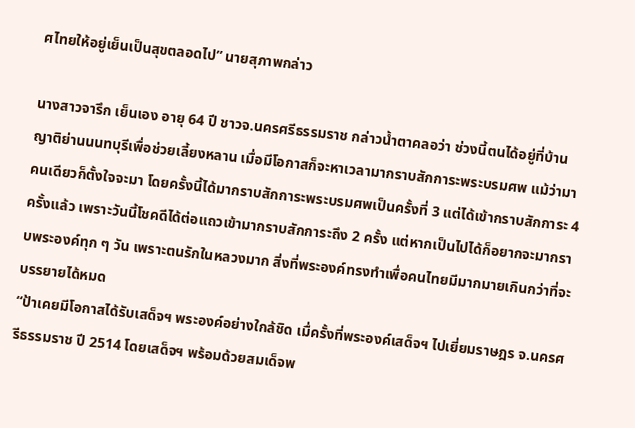ศไทยให้อยู่เย็นเป็นสุขตลอดไป” นายสุภาพกล่าว

นางสาวจารึก เย็นเอง อายุ 64 ปี ชาวจ.นครศรีธรรมราช กล่าวน้ำตาคลอว่า ช่วงนี้ตนได้อยู่ที่บ้านญาติย่านนนทบุรีเพื่อช่วยเลี้ยงหลาน เมื่อมีโอกาสก็จะหาเวลามากราบสักการะพระบรมศพ แม้ว่ามาคนเดียวก็ตั้งใจจะมา โดยครั้งนี้ได้มากราบสักการะพระบรมศพเป็นครั้งที่ 3 แต่ได้เข้ากราบสักการะ 4 ครั้งแล้ว เพราะวันนี้โชคดีได้ต่อแถวเข้ามากราบสักการะถึง 2 ครั้ง แต่หากเป็นไปได้ก็อยากจะมากราบพระองค์ทุก ๆ วัน เพราะตนรักในหลวงมาก สิ่งที่พระองค์ทรงทำเพื่อคนไทยมีมากมายเกินกว่าที่จะบรรยายได้หมด
“ป้าเคยมีโอกาสได้รับเสด็จฯ พระองค์อย่างใกล้ชิด เมื่ครั้งที่พระองค์เสด็จฯ ไปเยี่ยมราษฎร จ.นครศรีธรรมราช ปี 2514 โดยเสด็จฯ พร้อมด้วยสมเด็จพ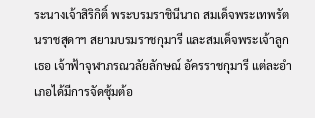ระนางเจ้าสิริกิติ์ พระบรมราชินีนาถ สมเด็จพระเทพรัตนราชสุดาฯ สยามบรมราชกุมารี และสมเด็จพระเจ้าลูกเธอ เจ้าฟ้าจุฬาภรณวลัยลักษณ์ อัครราชกุมารี แต่ละอำเภอได้มีการจัดซุ้มต้อ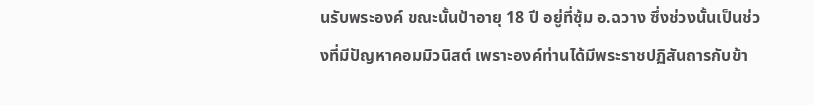นรับพระองค์ ขณะนั้นป้าอายุ 18 ปี อยู่ที่ซุ้ม อ.ฉวาง ซึ่งช่วงนั้นเป็นช่วงที่มีปัญหาคอมมิวนิสต์ เพราะองค์ท่านได้มีพระราชปฏิสันถารกับข้า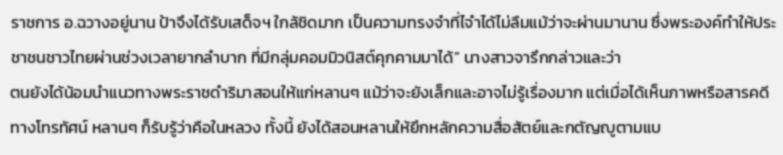ราชการ อ.ฉวางอยู่นาน ป้าจึงได้รับเสด็จฯ ใกล้ชิดมาก เป็นความทรงจำที่ไจำได้ไม่ลืมแม้ว่าจะผ่านมานาน ซึ่งพระองค์ทำให้ประชาชนชาวไทยผ่านช่วงเวลายากลำบาก ที่มีกลุ่มคอมมิวนิสต์คุกคามมาได้” นางสาวจารึกกล่าวและว่า
ตนยังได้น้อมนำแนวทางพระราชดำริมาสอนให้แก่หลานๆ แม้ว่าจะยังเล็กและอาจไม่รู้เรื่องมาก แต่เมื่อได้เห็นภาพหรือสารคดีทางโทรทัศน์ หลานๆ ก็รับรู้ว่าคือในหลวง ทั้งนี้ ยังได้สอนหลานให้ยึกหลักความสื่อสัตย์และกตัญญูตามแบ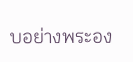บอย่างพระอง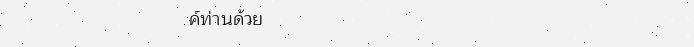ค์ท่านด้วย